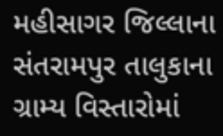મહીસાગર જિલ્લાના સંતરામપુર તાલુકાના ગ્રામ્ય વિસ્તારોમાં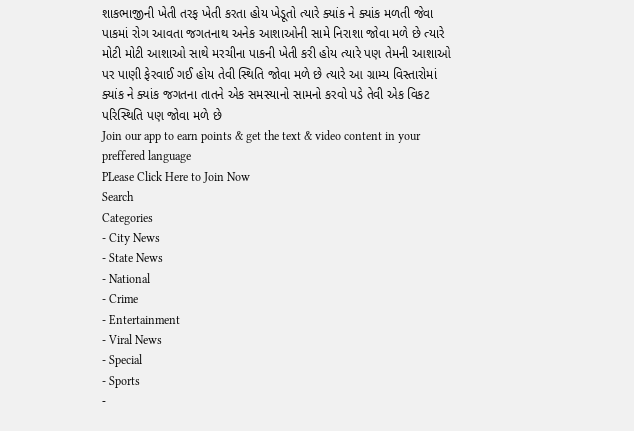શાકભાજીની ખેતી તરફ ખેતી કરતા હોય ખેડૂતો ત્યારે ક્યાંક ને ક્યાંક મળતી જેવા પાકમાં રોગ આવતા જગતનાથ અનેક આશાઓની સામે નિરાશા જોવા મળે છે ત્યારે મોટી મોટી આશાઓ સાથે મરચીના પાકની ખેતી કરી હોય ત્યારે પણ તેમની આશાઓ પર પાણી ફેરવાઈ ગઈ હોય તેવી સ્થિતિ જોવા મળે છે ત્યારે આ ગ્રામ્ય વિસ્તારોમાં ક્યાંક ને ક્યાંક જગતના તાતને એક સમસ્યાનો સામનો કરવો પડે તેવી એક વિકટ પરિસ્થિતિ પણ જોવા મળે છે
Join our app to earn points & get the text & video content in your preffered language
PLease Click Here to Join Now
Search
Categories
- City News
- State News
- National
- Crime
- Entertainment
- Viral News
- Special
- Sports
-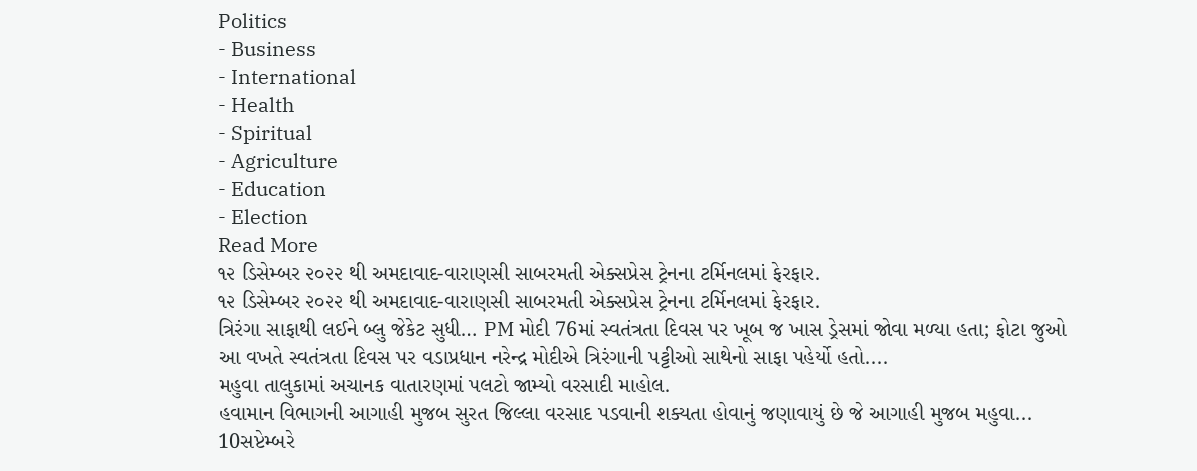Politics
- Business
- International
- Health
- Spiritual
- Agriculture
- Education
- Election
Read More
૧૨ ડિસેમ્બર ૨૦૨૨ થી અમદાવાદ-વારાણસી સાબરમતી એક્સપ્રેસ ટ્રેનના ટર્મિનલમાં ફેરફાર.
૧૨ ડિસેમ્બર ૨૦૨૨ થી અમદાવાદ-વારાણસી સાબરમતી એક્સપ્રેસ ટ્રેનના ટર્મિનલમાં ફેરફાર.
ત્રિરંગા સાફાથી લઈને બ્લુ જેકેટ સુધી… PM મોદી 76માં સ્વતંત્રતા દિવસ પર ખૂબ જ ખાસ ડ્રેસમાં જોવા મળ્યા હતા; ફોટા જુઓ
આ વખતે સ્વતંત્રતા દિવસ પર વડાપ્રધાન નરેન્દ્ર મોદીએ ત્રિરંગાની પટ્ટીઓ સાથેનો સાફા પહેર્યો હતો....
મહુવા તાલુકામાં અચાનક વાતારણમાં પલટો જામ્યો વરસાદી માહોલ.
હવામાન વિભાગની આગાહી મુજબ સુરત જિલ્લા વરસાદ પડવાની શક્યતા હોવાનું જણાવાયું છે જે આગાહી મુજબ મહુવા...
10સપ્ટેમ્બરે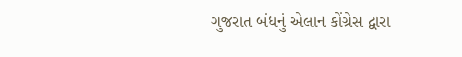ગુજરાત બંધનું એલાન કોંગ્રેસ દ્વારા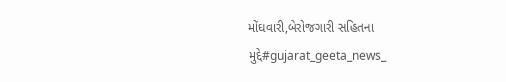મોંઘવારી,બેરોજગારી સહિતના મુદ્દે#gujarat_geeta_news_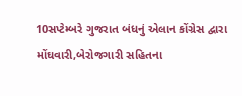10સપ્ટેમ્બરે ગુજરાત બંધનું એલાન કોંગ્રેસ દ્વારા મોંઘવારી,બેરોજગારી સહિતના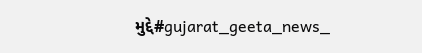મુદ્દે#gujarat_geeta_news_